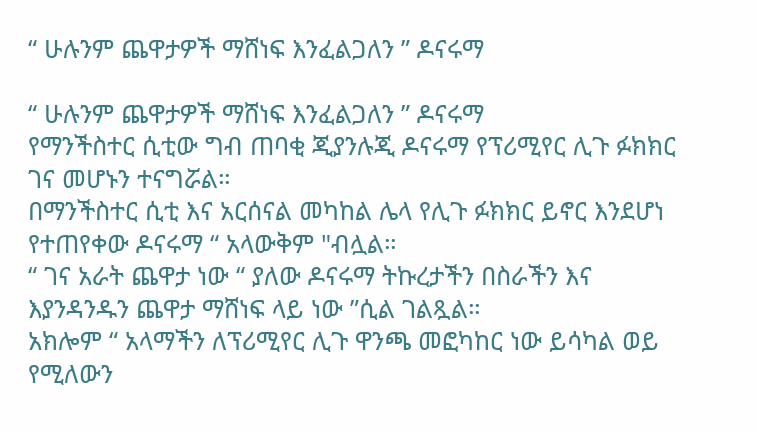“ ሁሉንም ጨዋታዎች ማሸነፍ እንፈልጋለን ” ዶናሩማ

“ ሁሉንም ጨዋታዎች ማሸነፍ እንፈልጋለን ” ዶናሩማ
የማንችስተር ሲቲው ግብ ጠባቂ ጂያንሉጂ ዶናሩማ የፕሪሚየር ሊጉ ፉክክር ገና መሆኑን ተናግሯል።
በማንችስተር ሲቲ እና አርሰናል መካከል ሌላ የሊጉ ፉክክር ይኖር እንደሆነ የተጠየቀው ዶናሩማ “ አላውቅም "ብሏል።
“ ገና አራት ጨዋታ ነው “ ያለው ዶናሩማ ትኩረታችን በስራችን እና እያንዳንዱን ጨዋታ ማሸነፍ ላይ ነው ”ሲል ገልጿል።
አክሎም “ አላማችን ለፕሪሚየር ሊጉ ዋንጫ መፎካከር ነው ይሳካል ወይ የሚለውን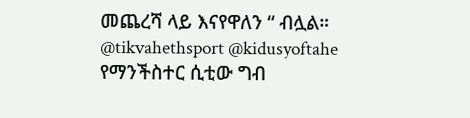መጨረሻ ላይ እናየዋለን “ ብሏል።
@tikvahethsport @kidusyoftahe
የማንችስተር ሲቲው ግብ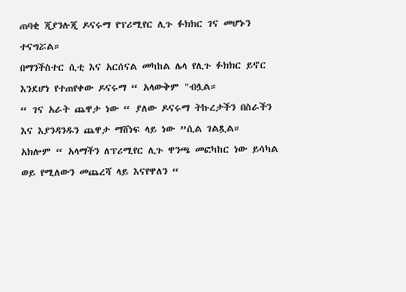ጠባቂ ጂያንሉጂ ዶናሩማ የፕሪሚየር ሊጉ ፉክክር ገና መሆኑን ተናግሯል።
በማንችስተር ሲቲ እና አርሰናል መካከል ሌላ የሊጉ ፉክክር ይኖር እንደሆነ የተጠየቀው ዶናሩማ “ አላውቅም "ብሏል።
“ ገና አራት ጨዋታ ነው “ ያለው ዶናሩማ ትኩረታችን በስራችን እና እያንዳንዱን ጨዋታ ማሸነፍ ላይ ነው ”ሲል ገልጿል።
አክሎም “ አላማችን ለፕሪሚየር ሊጉ ዋንጫ መፎካከር ነው ይሳካል ወይ የሚለውን መጨረሻ ላይ እናየዋለን “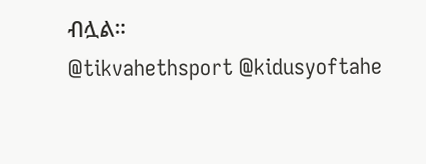ብሏል።
@tikvahethsport @kidusyoftahe